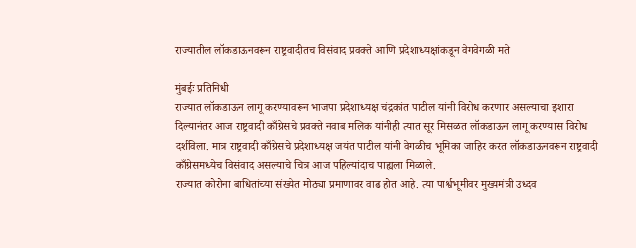राज्यातील लॉकडाऊनवरून राष्ट्रवादीतच विसंवाद प्रवक्ते आणि प्रदेशाध्यक्षांकडून वेगवेगळी मते

मुंबईः प्रतिनिधी
राज्यात लॉकडाऊन लागू करण्यावरून भाजपा प्रदेशाध्यक्ष चंद्रकांत पाटील यांनी विरोध करणार असल्याचा इशारा दिल्यानंतर आज राष्ट्रवादी काँग्रेसचे प्रवक्ते नवाब मलिक यांनीही त्यात सूर मिसळत लॉकडाऊन लागू करण्यास विरोध दर्शविला. मात्र राष्ट्रवादी काँग्रेसचे प्रदेशाध्यक्ष जयंत पाटील यांनी वेगळीच भूमिका जाहिर करत लॉकडाऊनवरून राष्ट्रवादी काँग्रेसमध्येच विसंवाद असल्याचे चित्र आज पहिल्यांदाच पाह्यला मिळाले.
राज्यात कोरोना बाधितांच्या संख्येत मोठ्या प्रमाणावर वाढ होत आहे. त्या पार्श्वभूमीवर मुख्यमंत्री उध्दव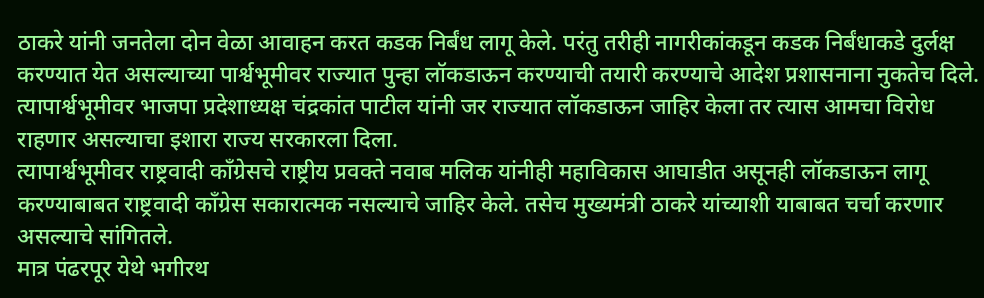ठाकरे यांनी जनतेला दोन वेळा आवाहन करत कडक निर्बंध लागू केले. परंतु तरीही नागरीकांकडून कडक निर्बंधाकडे दुर्लक्ष करण्यात येत असल्याच्या पार्श्वभूमीवर राज्यात पुन्हा लॉकडाऊन करण्याची तयारी करण्याचे आदेश प्रशासनाना नुकतेच दिले. त्यापार्श्वभूमीवर भाजपा प्रदेशाध्यक्ष चंद्रकांत पाटील यांनी जर राज्यात लॉकडाऊन जाहिर केला तर त्यास आमचा विरोध राहणार असल्याचा इशारा राज्य सरकारला दिला.
त्यापार्श्वभूमीवर राष्ट्रवादी काँग्रेसचे राष्ट्रीय प्रवक्ते नवाब मलिक यांनीही महाविकास आघाडीत असूनही लॉकडाऊन लागू करण्याबाबत राष्ट्रवादी काँग्रेस सकारात्मक नसल्याचे जाहिर केले. तसेच मुख्यमंत्री ठाकरे यांच्याशी याबाबत चर्चा करणार असल्याचे सांगितले.
मात्र पंढरपूर येथे भगीरथ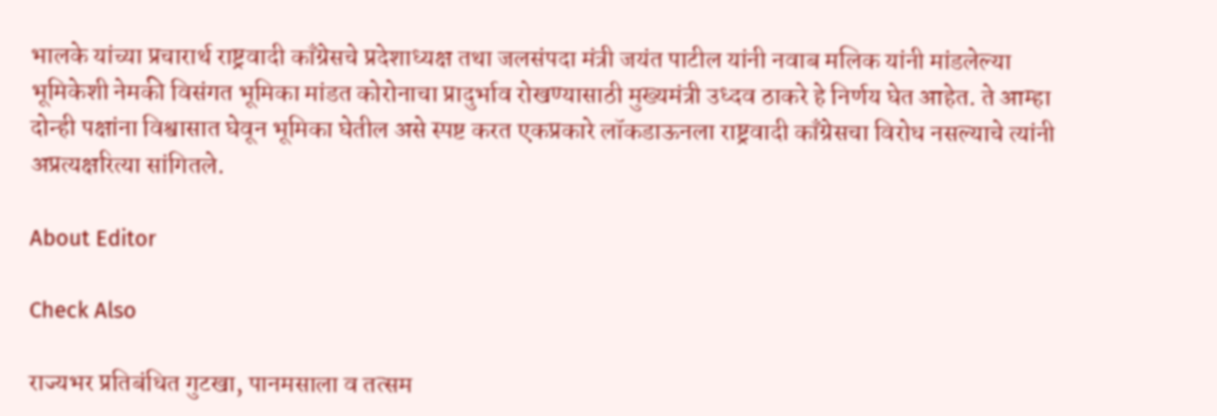भालके यांच्या प्रचारार्थ राष्ट्रवादी काँग्रेसचे प्रदेशाध्यक्ष तथा जलसंपदा मंत्री जयंत पाटील यांनी नवाब मलिक यांनी मांडलेल्या भूमिकेशी नेमकी विसंगत भूमिका मांडत कोरोनाचा प्रादुर्भाव रोखण्यासाठी मुख्यमंत्री उध्दव ठाकरे हे निर्णय घेत आहेत. ते आम्हा दोन्ही पक्षांना विश्वासात घेवून भूमिका घेतील असे स्पष्ट करत एकप्रकारे लॉकडाऊनला राष्ट्रवादी काँग्रेसचा विरोध नसल्याचे त्यांनी अप्रत्यक्षरित्या सांगितले.

About Editor

Check Also

राज्यभर प्रतिबंधित गुटखा, पानमसाला व तत्सम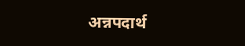अन्नपदार्थ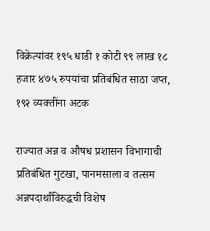विक्रेत्यांवर १९५ धाडी १ कोटी ९९ लाख १८ हजार ४७५ रुपयांचा प्रतिबंधित साठा जप्त, १९२ व्यक्तींना अटक

राज्यात अन्न व औषध प्रशासन विभागाची प्रतिबंधित गुटखा, पानमसाला व तत्सम अन्नपदार्थांविरुद्धची विशेष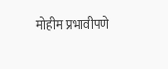मोहीम प्रभावीपणे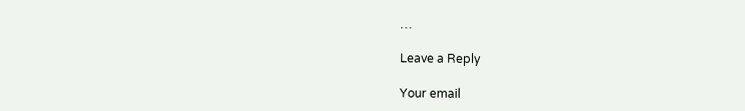…

Leave a Reply

Your email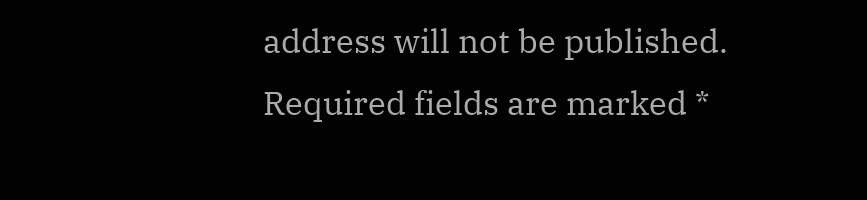address will not be published. Required fields are marked *